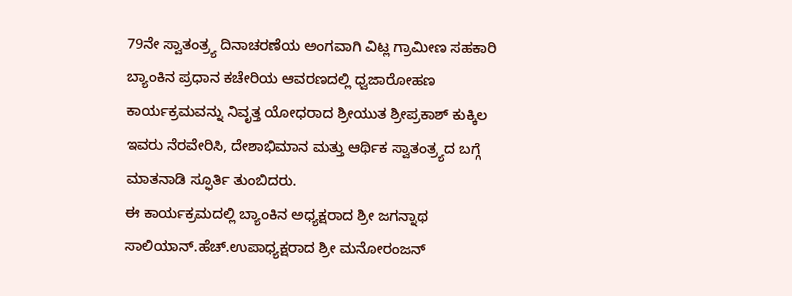79ನೇ ಸ್ವಾತಂತ್ರ್ಯ ದಿನಾಚರಣೆಯ ಅಂಗವಾಗಿ ವಿಟ್ಲ ಗ್ರಾಮೀಣ ಸಹಕಾರಿ ಬ್ಯಾಂಕಿನ ಪ್ರಧಾನ ಕಚೇರಿಯ ಆವರಣದಲ್ಲಿ ಧ್ವಜಾರೋಹಣ ಕಾರ್ಯಕ್ರಮವನ್ನು ನಿವೃತ್ತ ಯೋಧರಾದ ಶ್ರೀಯುತ ಶ್ರೀಪ್ರಕಾಶ್ ಕುಕ್ಕಿಲ ಇವರು ನೆರವೇರಿಸಿ, ದೇಶಾಭಿಮಾನ ಮತ್ತು ಆರ್ಥಿಕ ಸ್ವಾತಂತ್ರ್ಯದ ಬಗ್ಗೆ ಮಾತನಾಡಿ ಸ್ಫೂರ್ತಿ ತುಂಬಿದರು.
ಈ ಕಾರ್ಯಕ್ರಮದಲ್ಲಿ ಬ್ಯಾಂಕಿನ ಅಧ್ಯಕ್ಷರಾದ ಶ್ರೀ ಜಗನ್ನಾಥ ಸಾಲಿಯಾನ್.ಹೆಚ್.ಉಪಾಧ್ಯಕ್ಷರಾದ ಶ್ರೀ ಮನೋರಂಜನ್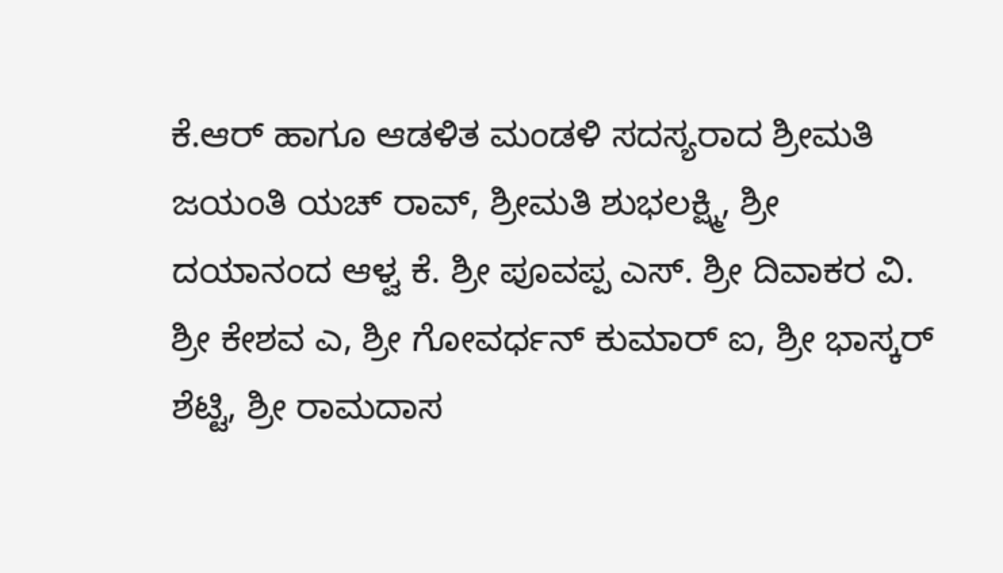ಕೆ.ಆರ್ ಹಾಗೂ ಆಡಳಿತ ಮಂಡಳಿ ಸದಸ್ಯರಾದ ಶ್ರೀಮತಿ ಜಯಂತಿ ಯಚ್ ರಾವ್, ಶ್ರೀಮತಿ ಶುಭಲಕ್ಷ್ಮಿ, ಶ್ರೀ ದಯಾನಂದ ಆಳ್ವ ಕೆ. ಶ್ರೀ ಪೂವಪ್ಪ ಎಸ್. ಶ್ರೀ ದಿವಾಕರ ವಿ. ಶ್ರೀ ಕೇಶವ ಎ, ಶ್ರೀ ಗೋವರ್ಧನ್ ಕುಮಾರ್ ಐ, ಶ್ರೀ ಭಾಸ್ಕರ್ ಶೆಟ್ಟಿ, ಶ್ರೀ ರಾಮದಾಸ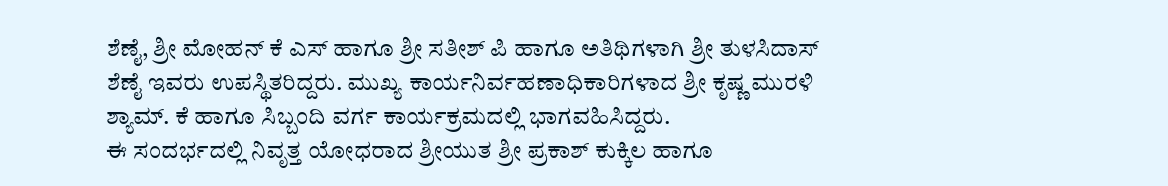ಶೆಣೈ, ಶ್ರೀ ಮೋಹನ್ ಕೆ ಎಸ್ ಹಾಗೂ ಶ್ರೀ ಸತೀಶ್ ಪಿ ಹಾಗೂ ಅತಿಥಿಗಳಾಗಿ ಶ್ರೀ ತುಳಸಿದಾಸ್ ಶೆಣೈ ಇವರು ಉಪಸ್ಥಿತರಿದ್ದರು. ಮುಖ್ಯ ಕಾರ್ಯನಿರ್ವಹಣಾಧಿಕಾರಿಗಳಾದ ಶ್ರೀ ಕೃಷ್ಣ ಮುರಳಿ ಶ್ಯಾಮ್. ಕೆ ಹಾಗೂ ಸಿಬ್ಬಂದಿ ವರ್ಗ ಕಾರ್ಯಕ್ರಮದಲ್ಲಿ ಭಾಗವಹಿಸಿದ್ದರು.
ಈ ಸಂದರ್ಭದಲ್ಲಿ ನಿವೃತ್ತ ಯೋಧರಾದ ಶ್ರೀಯುತ ಶ್ರೀ ಪ್ರಕಾಶ್ ಕುಕ್ಕಿಲ ಹಾಗೂ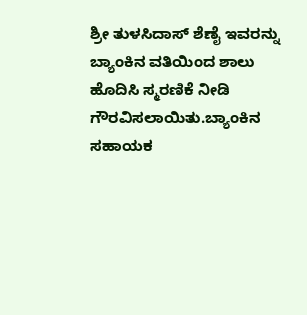ಶ್ರೀ ತುಳಸಿದಾಸ್ ಶೆಣೈ ಇವರನ್ನು ಬ್ಯಾಂಕಿನ ವತಿಯಿಂದ ಶಾಲು ಹೊದಿಸಿ ಸ್ಮರಣಿಕೆ ನೀಡಿ ಗೌರವಿಸಲಾಯಿತು.ಬ್ಯಾಂಕಿನ ಸಹಾಯಕ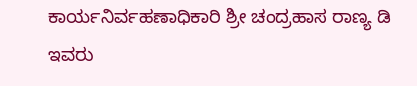ಕಾರ್ಯನಿರ್ವಹಣಾಧಿಕಾರಿ ಶ್ರೀ ಚಂದ್ರಹಾಸ ರಾಣ್ಯ ಡಿ ಇವರು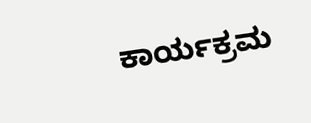ಕಾರ್ಯಕ್ರಮ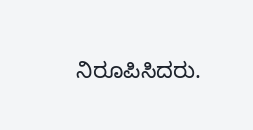ನಿರೂಪಿಸಿದರು.